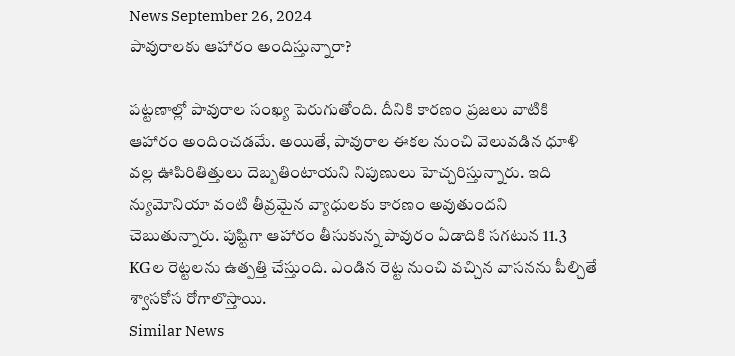News September 26, 2024
పావురాలకు ఆహారం అందిస్తున్నారా?

పట్టణాల్లో పావురాల సంఖ్య పెరుగుతోంది. దీనికి కారణం ప్రజలు వాటికి ఆహారం అందించడమే. అయితే, పావురాల ఈకల నుంచి వెలువడిన ధూళి వల్ల ఊపిరితిత్తులు దెబ్బతింటాయని నిపుణులు హెచ్చరిస్తున్నారు. ఇది న్యుమోనియా వంటి తీవ్రమైన వ్యాధులకు కారణం అవుతుందని చెబుతున్నారు. పుష్టిగా ఆహారం తీసుకున్న పావురం ఏడాదికి సగటున 11.3 KGల రెట్టలను ఉత్పత్తి చేస్తుంది. ఎండిన రెట్ట నుంచి వచ్చిన వాసనను పీల్చితే శ్వాసకోస రోగాలొస్తాయి.
Similar News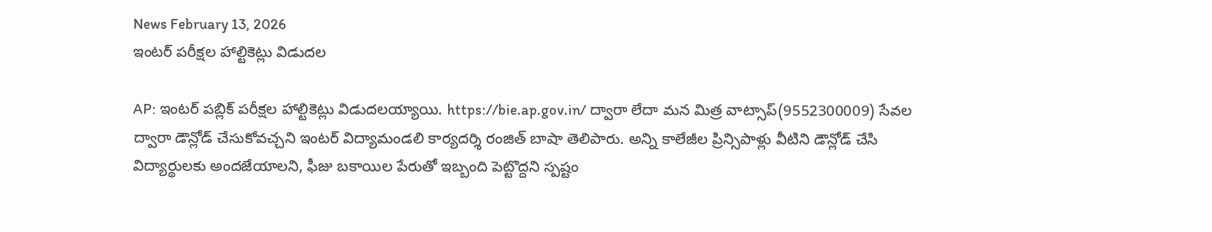News February 13, 2026
ఇంటర్ పరీక్షల హాల్టికెట్లు విడుదల

AP: ఇంటర్ పబ్లిక్ పరీక్షల హాల్టికెట్లు విడుదలయ్యాయి. https://bie.ap.gov.in/ ద్వారా లేదా మన మిత్ర వాట్సాప్(9552300009) సేవల ద్వారా డౌన్లోడ్ చేసుకోవచ్చని ఇంటర్ విద్యామండలి కార్యదర్శి రంజిత్ బాషా తెలిపారు. అన్ని కాలేజీల ప్రిన్సిపాళ్లు వీటిని డౌన్లోడ్ చేసి విద్యార్థులకు అందజేయాలని, ఫీజు బకాయిల పేరుతో ఇబ్బంది పెట్టొద్దని స్పష్టం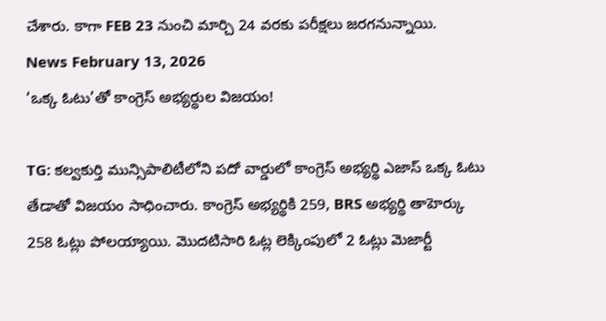చేశారు. కాగా FEB 23 నుంచి మార్చి 24 వరకు పరీక్షలు జరగనున్నాయి.
News February 13, 2026
‘ఒక్క ఓటు’తో కాంగ్రెస్ అభ్యర్థుల విజయం!

TG: కల్వకుర్తి మున్సిపాలిటీలోని పదో వార్డులో కాంగ్రెస్ అభ్యర్థి ఎజాస్ ఒక్క ఓటు తేడాతో విజయం సాధించారు. కాంగ్రెస్ అభ్యర్థికి 259, BRS అభ్యర్థి తాహెర్కు 258 ఓట్లు పోలయ్యాయి. మొదటిసారి ఓట్ల లెక్కింపులో 2 ఓట్లు మెజార్టీ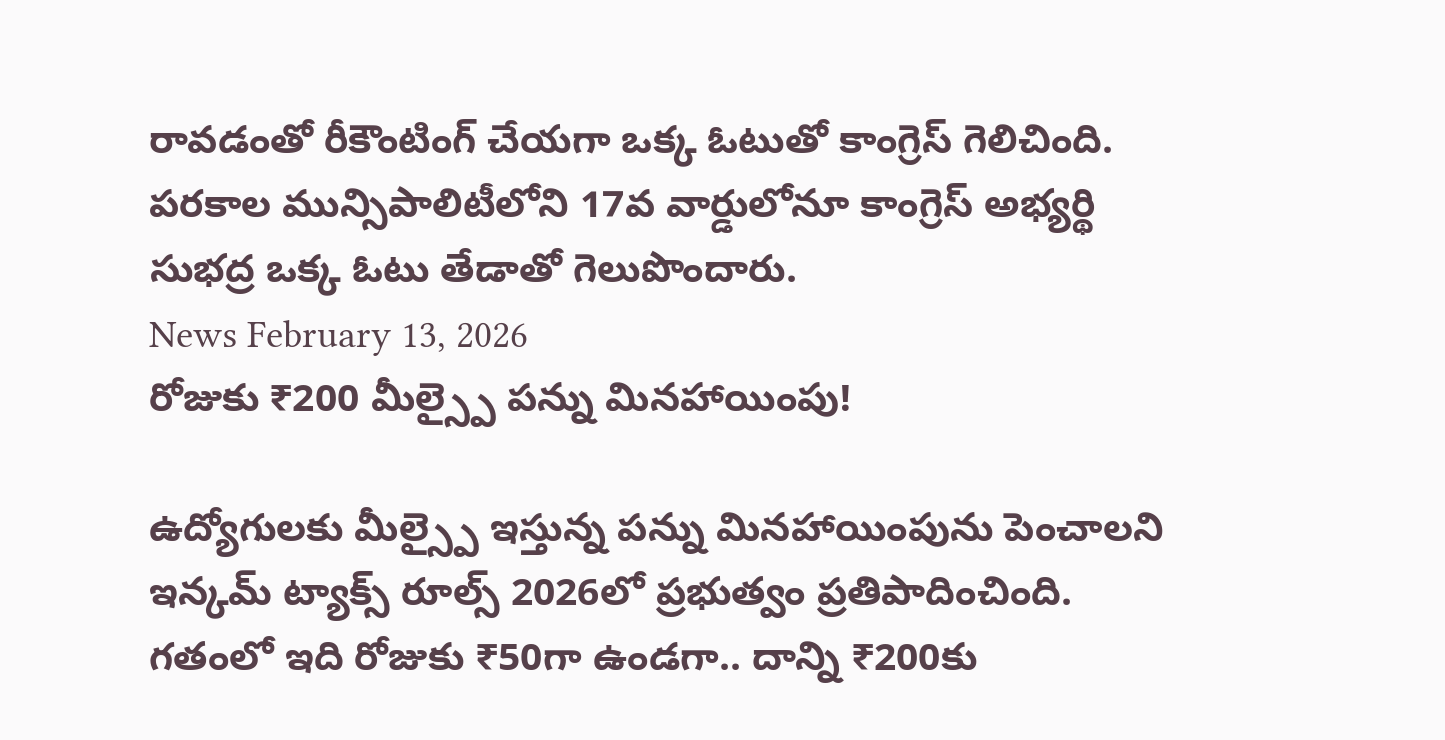రావడంతో రీకౌంటింగ్ చేయగా ఒక్క ఓటుతో కాంగ్రెస్ గెలిచింది. పరకాల మున్సిపాలిటీలోని 17వ వార్డులోనూ కాంగ్రెస్ అభ్యర్థి సుభద్ర ఒక్క ఓటు తేడాతో గెలుపొందారు.
News February 13, 2026
రోజుకు ₹200 మీల్స్పై పన్ను మినహాయింపు!

ఉద్యోగులకు మీల్స్పై ఇస్తున్న పన్ను మినహాయింపును పెంచాలని ఇన్కమ్ ట్యాక్స్ రూల్స్ 2026లో ప్రభుత్వం ప్రతిపాదించింది. గతంలో ఇది రోజుకు ₹50గా ఉండగా.. దాన్ని ₹200కు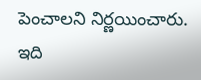పెంచాలని నిర్ణయించారు. ఇది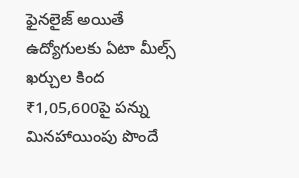ఫైనలైజ్ అయితే ఉద్యోగులకు ఏటా మీల్స్ ఖర్చుల కింద ₹1,05,600పై పన్ను మినహాయింపు పొందే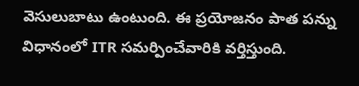వెసులుబాటు ఉంటుంది. ఈ ప్రయోజనం పాత పన్ను విధానంలో ITR సమర్పించేవారికి వర్తిస్తుంది.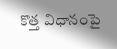కొత్త విధానంపై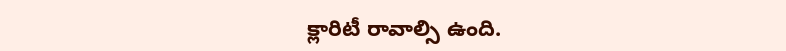క్లారిటీ రావాల్సి ఉంది.